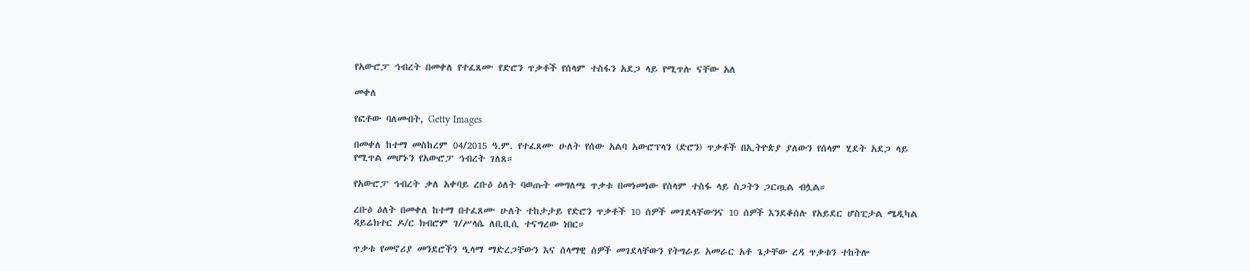የአውሮፓ ኅብረት በመቀለ የተፈጸሙ የድሮን ጥቃቶች የሰላም ተስፋን አደጋ ላይ የሚጥሉ ናቸው አለ

መቀለ

የፎቶው ባለመብት, Getty Images

በመቀለ ከተማ መስከረም 04/2015 ዓ.ም. የተፈጸሙ ሁለት የሰው አልባ አውሮፕላን (ድሮን) ጥቃቶች በኢትዮጵያ ያለውን የሰላም ሂደት አደጋ ላይ የሚጥል መሆኑን የአውሮፓ ኅብረት ገለጸ።

የአውሮፓ ኅብረት ቃለ አቀባይ ረቡዕ ዕለት ባወጡት መግለጫ ጥቃቱ በመነመነው የሰላም ተስፋ ላይ ስጋትን ጋርጧል ብሏል።

ረቡዕ ዕለት በመቀለ ከተማ በተፈጸሙ ሁለት ተከታታይ የድሮን ጥቃቶች 10 ሰዎች መገደላቸውንና 10 ሰዎች እንደቆሰሉ የአይደር ሆስፒታል ሜዲካል ዳይሬክተር ዶ/ር ክብሮም ገ/ሥላሴ ለቢቢሲ ተናግረው ነበር።

ጥቃቱ የመኖሪያ መንደሮችን ዒላማ ማድረጋቸውን እና ሰላማዊ ሰዎች መገደላቸውን የትግራይ አመራር አቶ ጌታቸው ረዳ ጥቃቱን ተከትሎ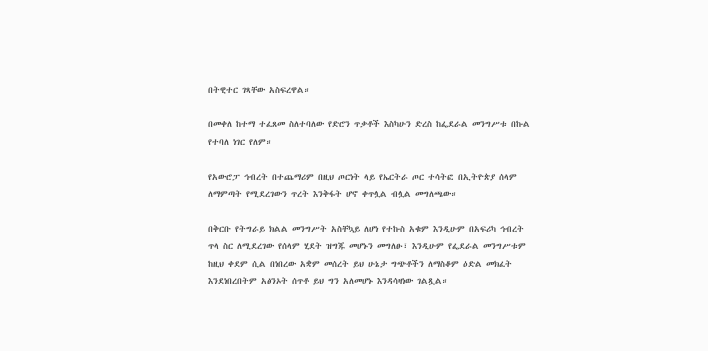በትዊተር ገጻቸው አስፍረዋል።

በመቀለ ከተማ ተፈጸመ ስለተባለው የድሮን ጥቃቶች እስካሁን ድረስ ከፌደራል መንግሥቱ በኩል የተባለ ነገር የለም።

የአውሮፓ ኅብረት በተጨማሪም በዚህ ጦርነት ላይ የኤርትራ ጦር ተሳትፎ በኢትዮጵያ ሰላም ለማምጣት የሚደረገውን ጥረት እንቅፋት ሆኖ ቀጥሏል ብሏል መግለጫው።

በቅርቡ የትግራይ ክልል መንግሥት አስቸኳይ ለሆነ የተኩስ አቁም እንዲሁም በአፍሪካ ኅብረት ጥላ ስር ለሚደረገው የሰላም ሂደት ዝግጁ መሆኑን መግለፁ፣ እንዲሁም የፌደራል መንግሥቱም ከዚህ ቀደም ሲል በነበረው አቋም መሰረት ይህ ሁኔታ ግጭቶችን ለማስቆም ዕድል መክፈት እንደነበረበትም አፅንኦት ሰጥቶ ይህ ግን አለመሆኑ እንዳሳዛነው ገልጿል።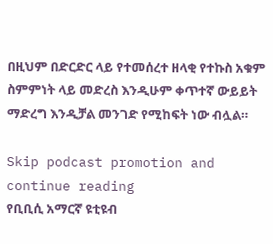በዚህም በድርድር ላይ የተመሰረተ ዘላቂ የተኩስ አቁም ስምምነት ላይ መድረስ እንዲሁም ቀጥተኛ ውይይት ማድረግ እንዲቻል መንገድ የሚከፍት ነው ብሏል።

Skip podcast promotion and continue reading
የቢቢሲ አማርኛ ዩቲዩብ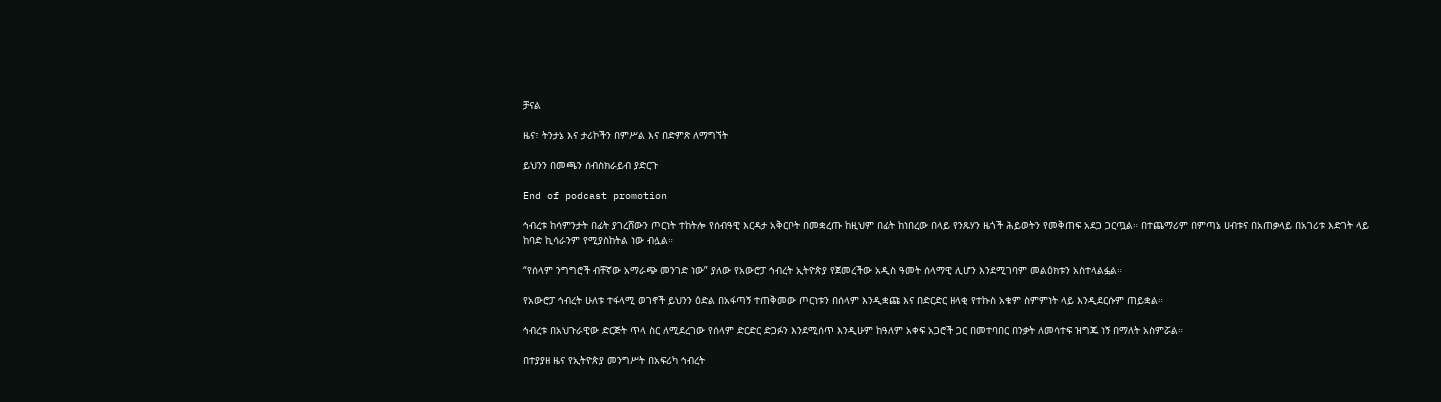ቻናል

ዜና፣ ትንታኔ እና ታሪኮችን በምሥል እና በድምጽ ለማግኘት

ይህንን በመጫን ሰብስክራይብ ያድርጉ

End of podcast promotion

ኅብረቱ ከሳምንታት በፊት ያገረሸውን ጦርነት ተከትሎ የሰብዓዊ እርዳታ አቅርቦት በመቋረጡ ከዚህም በፊት ከነበረው በላይ የንጹሃን ዜጎች ሕይወትን የመቅጠፍ አደጋ ጋርጧል። በተጨማሪም በምጣኔ ሀብቱና በአጠቃላይ በአገሪቱ እድገት ላይ ከባድ ኪሳራንም የሚያስከትል ነው ብሏል።

“የሰላም ንግግሮች ብቸኛው አማራጭ መንገድ ነው” ያለው የአውሮፓ ኅብረት ኢትዮጵያ የጀመረችው አዲስ ዓመት ሰላማዊ ሊሆን እንደሚገባም መልዕክቱን አስተላልፏል።

የአውሮፓ ኅብረት ሁለቱ ተፋላሚ ወገኖች ይህንን ዕድል በአፋጣኝ ተጠቅመው ጦርነቱን በሰላም እንዲቋጩ እና በድርድር ዘላቂ የተኩስ አቁም ስምምነት ላይ እንዲደርሱም ጠይቋል።

ኅብረቱ በአህጉራዊው ድርጅት ጥላ ስር ለሚደረገው የሰላም ድርድር ድጋፉን እንደሚሰጥ እንዲሁም ከዓለም አቀፍ አጋሮች ጋር በመተባበር በንቃት ለመሳተፍ ዝግጁ ነኝ በማለት አስምሯል።

በተያያዘ ዜና የኢትዮጵያ መንግሥት በአፍሪካ ኅብረት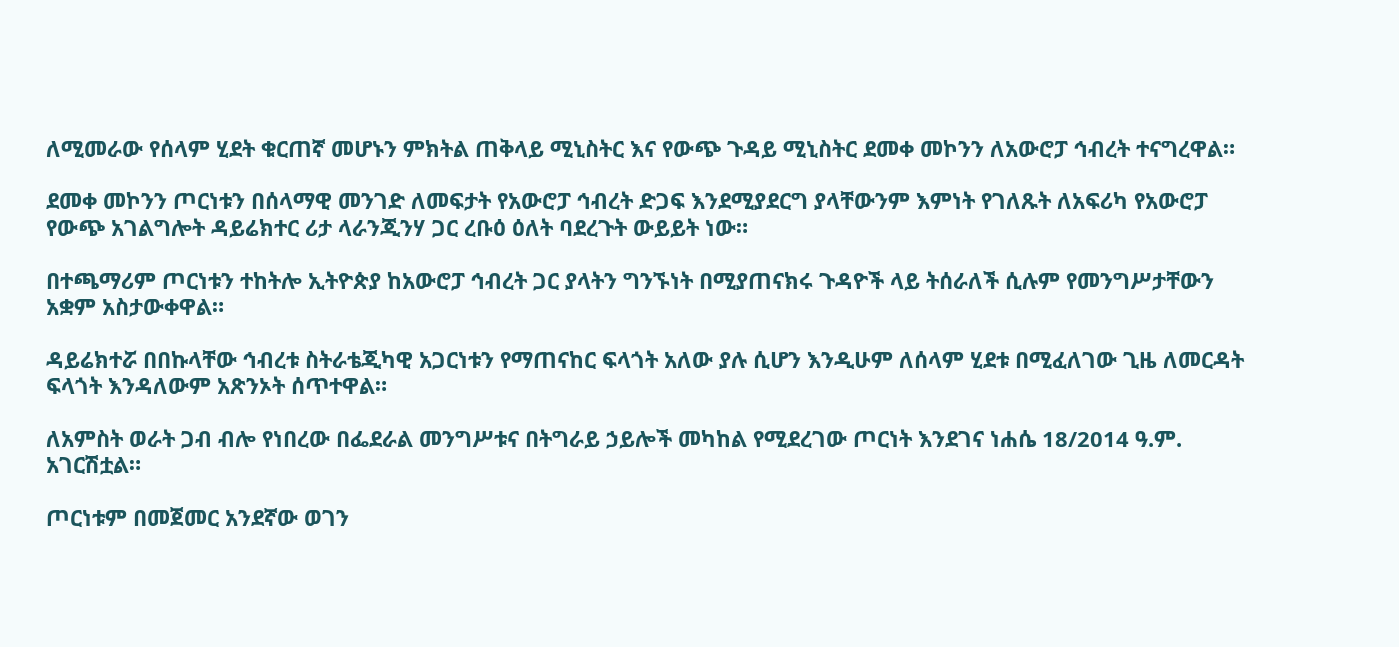ለሚመራው የሰላም ሂደት ቁርጠኛ መሆኑን ምክትል ጠቅላይ ሚኒስትር እና የውጭ ጉዳይ ሚኒስትር ደመቀ መኮንን ለአውሮፓ ኅብረት ተናግረዋል።

ደመቀ መኮንን ጦርነቱን በሰላማዊ መንገድ ለመፍታት የአውሮፓ ኅብረት ድጋፍ እንደሚያደርግ ያላቸውንም እምነት የገለጹት ለአፍሪካ የአውሮፓ የውጭ አገልግሎት ዳይሬክተር ሪታ ላራንጂንሃ ጋር ረቡዕ ዕለት ባደረጉት ውይይት ነው።

በተጫማሪም ጦርነቱን ተከትሎ ኢትዮጵያ ከአውሮፓ ኅብረት ጋር ያላትን ግንኙነት በሚያጠናክሩ ጉዳዮች ላይ ትሰራለች ሲሉም የመንግሥታቸውን አቋም አስታውቀዋል።

ዳይሬክተሯ በበኩላቸው ኅብረቱ ስትራቴጂካዊ አጋርነቱን የማጠናከር ፍላጎት አለው ያሉ ሲሆን እንዲሁም ለሰላም ሂደቱ በሚፈለገው ጊዜ ለመርዳት ፍላጎት እንዳለውም አጽንኦት ሰጥተዋል።

ለአምስት ወራት ጋብ ብሎ የነበረው በፌደራል መንግሥቱና በትግራይ ኃይሎች መካከል የሚደረገው ጦርነት እንደገና ነሐሴ 18/2014 ዓ.ም. አገርሽቷል።

ጦርነቱም በመጀመር አንደኛው ወገን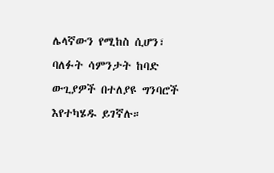ሌላኛውን የሚከስ ሲሆን፣ ባለፉት ሳምንታት ከባድ ውጊያዎች በተለያዩ ግንባሮች እየተካሄዱ ይገኛሉ።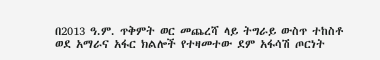በ2013 ዓ.ም. ጥቅምት ወር መጨረሻ ላይ ትግራይ ውስጥ ተከስቶ ወደ አማራና አፋር ክልሎች የተዛመተው ደም አፋሳሽ ጦርነት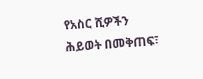የአስር ሺዎችን ሕይወት በመቅጠፍ፣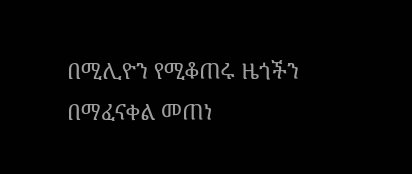በሚሊዮን የሚቆጠሩ ዜጎችን በማፈናቀል መጠነ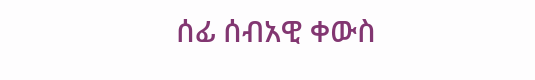ሰፊ ሰብአዊ ቀውስ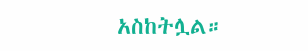አስከትሏል።